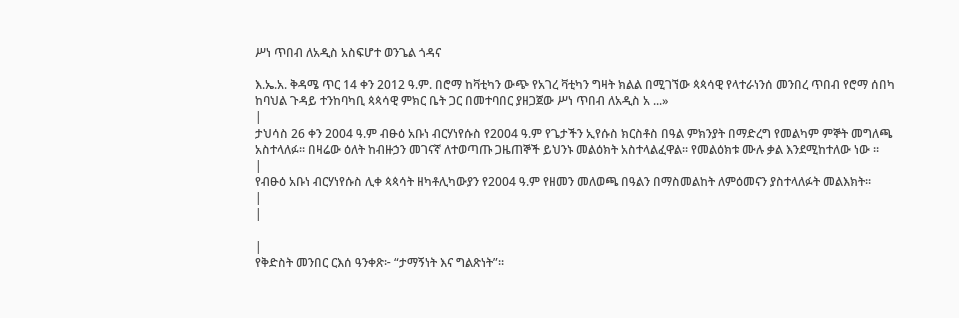ሥነ ጥበብ ለአዲስ አስፍሆተ ወንጌል ጎዳና

እ.ኤ.አ. ቅዳሜ ጥር 14 ቀን 2012 ዓ.ም. በሮማ ከቫቲካን ውጭ የአገረ ቫቲካን ግዛት ክልል በሚገኘው ጳጳሳዊ የላተራነንሰ መንበረ ጥበብ የሮማ ሰበካ ከባህል ጉዳይ ተንከባካቢ ጳጳሳዊ ምክር ቤት ጋር በመተባበር ያዘጋጀው ሥነ ጥበብ ለአዲስ አ ...»
|
ታህሳስ 26 ቀን 2004 ዓ.ም ብፁዕ አቡነ ብርሃነየሱስ የ2004 ዓ.ም የጌታችን ኢየሱስ ክርስቶስ በዓል ምክንያት በማድረግ የመልካም ምኞት መግለጫ አስተላለፉ፡፡ በዛሬው ዕለት ከብዙኃን መገናኛ ለተወጣጡ ጋዜጠኞች ይህንኑ መልዕክት አስተላልፈዋል፡፡ የመልዕክቱ ሙሉ ቃል እንደሚከተለው ነው ፡፡
|
የብፁዕ አቡነ ብርሃነየሱስ ሊቀ ጳጳሳት ዘካቶሊካውያን የ2004 ዓ.ም የዘመን መለወጫ በዓልን በማስመልከት ለምዕመናን ያስተላለፉት መልእክት።
|
|

|
የቅድስት መንበር ርእሰ ዓንቀጽ፦ “ታማኝነት እና ግልጽነት”።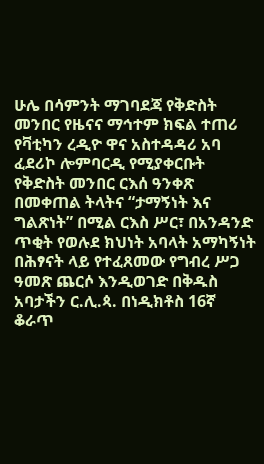ሁሌ በሳምንት ማገባደጃ የቅድስት መንበር የዜናና ማኅተም ክፍል ተጠሪ የቫቲካን ረዲዮ ዋና አስተዳዳሪ አባ ፈደሪኮ ሎምባርዲ የሚያቀርቡት የቅድስት መንበር ርእሰ ዓንቀጽ በመቀጠል ትላትና “ታማኝነት እና ግልጽነት” በሚል ርእስ ሥር፣ በአንዳንድ ጥቂት የወሉደ ክህነት አባላት አማካኝነት በሕፃናት ላይ የተፈጸመው የግብረ ሥጋ ዓመጽ ጨርሶ እንዲወገድ በቅዱስ አባታችን ር.ሊ.ጳ. በነዲክቶስ 16ኛ ቆራጥ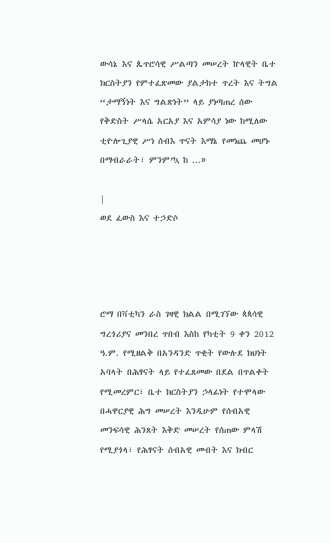ውሳኔ እና ጴጥሮሳዊ ሥልጣን መሠረት ኵላዊት ቤተ ክርስትያን የምተፈጽመው ያልታከተ ጥረት እና ትግል “ታማኝነት እና ግልጽነት” ላይ ያነጣጠረ ሰው የቅድስት ሥላሴ አርአያ እና አምሳያ ነው ከሚለው ቲዮሎጊያዊ ሥነ ሰብእ ጥናት እማኔ የመነጨ መሆኑ በማብራራት፣ ምንም’ኳ ከ ...»

|
ወደ ፈውስ እና ተኃድሶ




ሮማ በቫቲካን ራስ ገዛዊ ክልል በሚገኘው ጳጳሳዊ ግረጎሪያና መንበረ ጥበብ እስከ የካቲት 9 ቀን 2012 ዓ.ም. የሚዘልቅ በአንዳንድ ጥቂት የውሉደ ክህነት አባላት በሕፃናት ላይ የተፈጸመው በደል በጥልቀት የሚመረምር፣ ቤተ ክርስትያን ኃላፊነት የተሞላው በሓዋርያዊ ሕግ መሠረት እንዲሁም የሰብአዊ መንፍሳዊ ሕንጸት እቅድ መሠረት የሰጠው ምላሽ የሚያጎላ፣ የሕፃናት ሰብአዊ መብት እና ክብር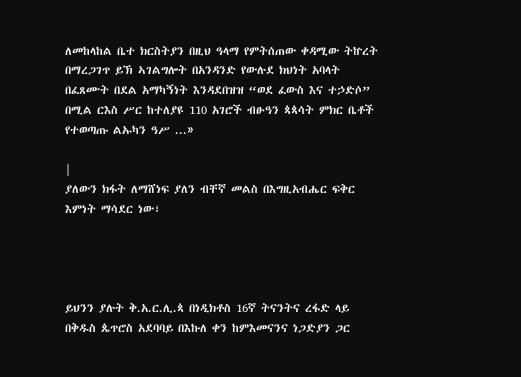ለመከላከል ቤተ ክርስትያን በዚህ ዓላማ የምትሰጠው ቀዳሚው ትኵረት በማረጋገጥ ይኽ ኣገልግሎት በአንዳንድ የውሉደ ክህነት አባላት በፈጸሙት በደል አማካኝነት እንዳደበዝዝ “ወደ ፈውስ እና ተኃድሶ” በሚል ርእስ ሥር ከተለያዩ 110 አገሮች ብፁዓን ጳጳሳት ምክር ቤቶች የተወጣጡ ልኡካን ዓሥ ...»

|
ያለውን ክፋት ለማሸነፍ ያለን ብቸኛ መልስ በእግዚአብሔር ፍቅር እምነት ማሳደር ነው፣




ይህንን ያሉት ቅ.አ.ር.ሊ.ጳ በነዲክቶስ 16ኛ ትናንትና ረፋድ ላይ በቅዱስ ጴጥሮስ አደባባይ በእኩለ ቀን ከምእመናንና ነጋድያን ጋር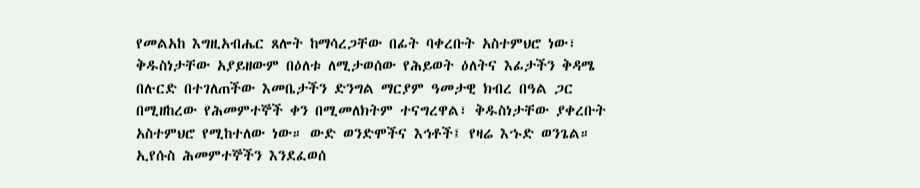የመልአከ እግዚአብሔር ጸሎት ከማሳረጋቸው በፊት ባቀረቡት አስተምህሮ ነው፣ ቅዱስነታቸው አያይዘውም በዕለቱ ለሚታወሰው የሕይወት ዕለትና እፊታችን ቅዳሜ በሉርድ በተገለጠችው እመቤታችን ድንግል ማርያም ዓመታዊ ክብረ በዓል ጋር በሚዘከረው የሕመምተኞች ቀን በሚመለክትም ተናግረዋል፣ ቅዱስነታቸው ያቀረቡት አስተምህሮ የሚከተለው ነው። ውድ ወንድሞችና እኅቶች፤ የዛሬ እኁድ ወንጌል። ኢየሱስ ሕመምተኞችን እንደፈወሰ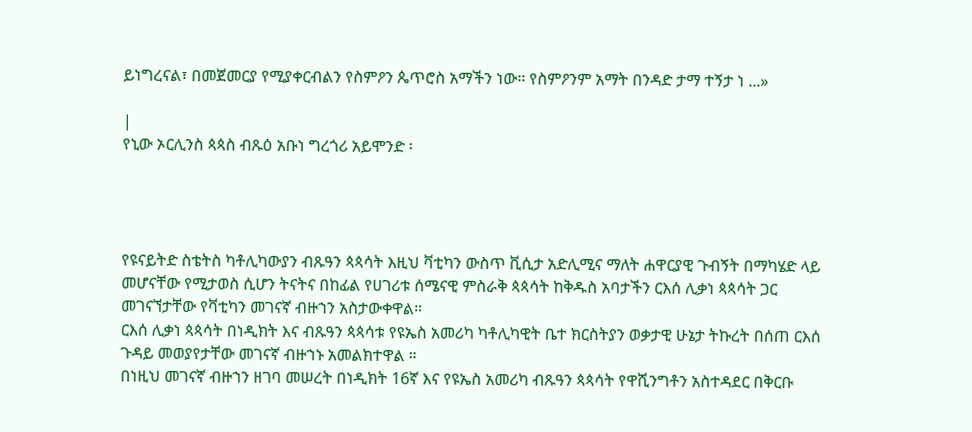ይነግረናል፣ በመጀመርያ የሚያቀርብልን የስምዖን ጴጥሮስ አማችን ነው። የስምዖንም አማት በንዳድ ታማ ተኝታ ነ ...»

|
የኒው ኦርሊንስ ጳጳስ ብጹዕ አቡነ ግረጎሪ አይሞንድ ፡




የዩናይትድ ስቴትስ ካቶሊካውያን ብጹዓን ጳጳሳት እዚህ ቫቲካን ውስጥ ቪሲታ አድሊሚና ማለት ሐዋርያዊ ጉብኝት በማካሄድ ላይ መሆናቸው የሚታወስ ሲሆን ትናትና በከፊል የሀገሪቱ ሰሜናዊ ምስራቅ ጳጳሳት ከቅዱስ አባታችን ርእሰ ሊቃነ ጳጳሳት ጋር መገናኘታቸው የቫቲካን መገናኛ ብዙኀን አስታውቀዋል።
ርእሰ ሊቃነ ጳጳሳት በነዲክት እና ብጹዓን ጳጳሳቱ የዩኤስ አመሪካ ካቶሊካዊት ቤተ ክርስትያን ወቃታዊ ሁኔታ ትኩረት በሰጠ ርእሰ ጉዳይ መወያየታቸው መገናኛ ብዙኀኑ አመልክተዋል ።
በነዚህ መገናኛ ብዙኀን ዘገባ መሠረት በነዲክት 16ኛ እና የዩኤስ አመሪካ ብጹዓን ጳጳሳት የዋሺንግቶን አስተዳደር በቅርቡ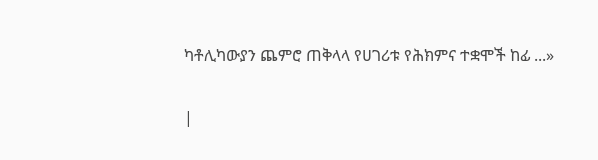ካቶሊካውያን ጨምሮ ጠቅላላ የሀገሪቱ የሕክምና ተቋሞች ከፊ ...»

|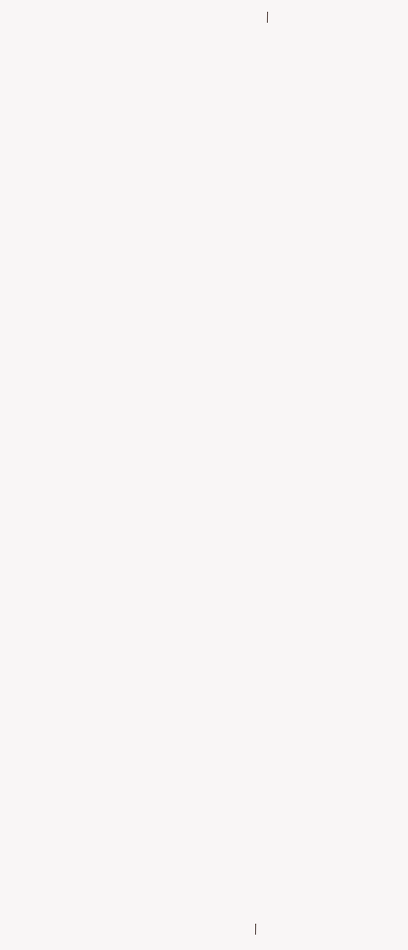|





































|